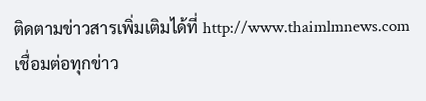ติดตามข่าวสารเพิ่มเติมได้ที่ http://www.thaimlmnews.com
เชื่อมต่อทุกข่าว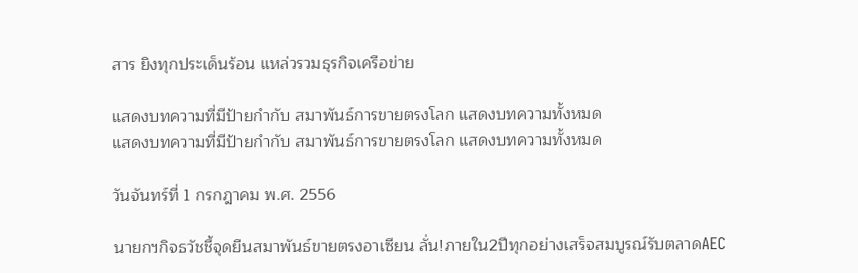สาร ยิงทุกประเด็นร้อน แหล่วรวมธุรกิจเครือข่าย

แสดงบทความที่มีป้ายกำกับ สมาพันธ์การขายตรงโลก แสดงบทความทั้งหมด
แสดงบทความที่มีป้ายกำกับ สมาพันธ์การขายตรงโลก แสดงบทความทั้งหมด

วันจันทร์ที่ 1 กรกฎาคม พ.ศ. 2556

นายกฯกิจธวัชชี้จุดยืนสมาพันธ์ขายตรงอาเซียน ลั่น!ภายใน2ปีทุกอย่างเสร็จสมบูรณ์รับตลาดAEC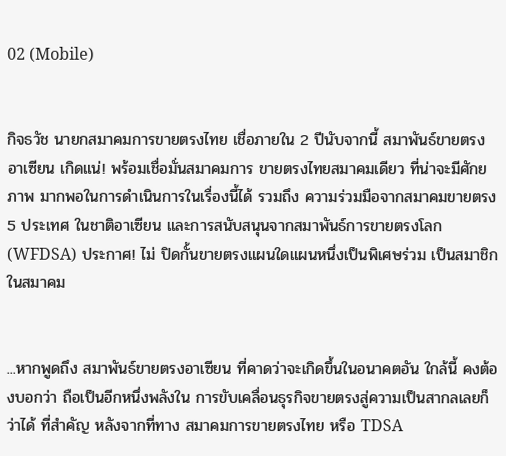02 (Mobile)


กิจธวัช นายกสมาคมการขายตรงไทย เชื่อภายใน 2 ปีนับจากนี้ สมาพันธ์ขายตรง อาเซียน เกิดแน่! พร้อมเชื่อมั่นสมาคมการ ขายตรงไทยสมาคมเดียว ที่น่าจะมีศักยภาพ มากพอในการดำเนินการในเรื่องนี้ได้ รวมถึง ความร่วมมือจากสมาคมขายตรง 5 ประเทศ ในชาติอาเซียน และการสนับสนุนจากสมาพันธ์การขายตรงโลก (WFDSA) ประกาศ! ไม่ ปิดกั้นขายตรงแผนใดแผนหนึ่งเป็นพิเศษร่วม เป็นสมาชิกในสมาคม


...หากพูดถึง สมาพันธ์ขายตรงอาเซียน ที่คาดว่าจะเกิดขึ้นในอนาคตอัน ใกล้นี้ คงต้องบอกว่า ถือเป็นอีกหนึ่งพลังใน การขับเคลื่อนธุรกิจขายตรงสู่ความเป็นสากลเลยก็ว่าได้ ที่สำคัญ หลังจากที่ทาง สมาคมการขายตรงไทย หรือ TDSA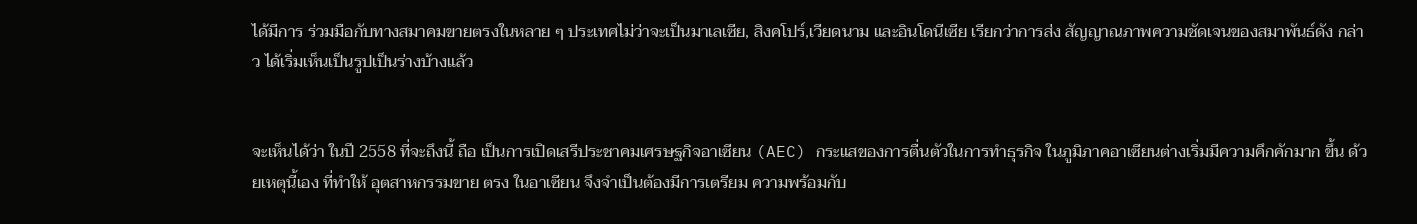ได้มีการ ร่วมมือกับทางสมาคมขายตรงในหลาย ๆ ประเทศไม่ว่าจะเป็นมาเลเซีย, สิงคโปร์,เวียดนาม และอินโดนีเซีย เรียกว่าการส่ง สัญญาณภาพความชัดเจนของสมาพันธ์ดัง กล่าว ได้เริ่มเห็นเป็นรูปเป็นร่างบ้างแล้ว


จะเห็นได้ว่า ในปี 2558 ที่จะถึงนี้ ถือ เป็นการเปิดเสรีประชาคมเศรษฐกิจอาเซียน (AEC) กระแสของการตื่นตัวในการทำธุรกิจ ในภูมิภาคอาเซียนต่างเริ่มมีความคึกคักมาก ขึ้น ด้วยเหตุนี้เอง ที่ทำให้ อุตสาหกรรมขาย ตรง ในอาเซียน จึงจำเป็นต้องมีการเตรียม ความพร้อมกับ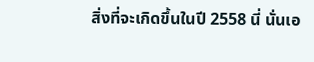สิ่งที่จะเกิดขึ้นในปี 2558 นี่ นั่นเอ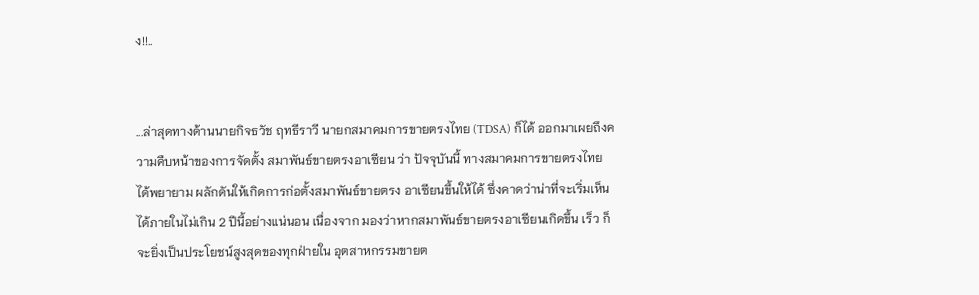ง!!..


...ล่าสุดทางด้านนายกิจธวัช ฤทธีราวี นายกสมาคมการขายตรงไทย (TDSA) ก็ได้ ออกมาเผยถึงความคืบหน้าของการจัดตั้ง สมาพันธ์ขายตรงอาเซียน ว่า ปัจจุบันนี้ ทางสมาคมการขายตรงไทย ได้พยายาม ผลักดันให้เกิดการก่อตั้งสมาพันธ์ขายตรง อาเซียนขึ้นให้ได้ ซึ่งคาดว่าน่าที่จะเริ่มเห็นได้ภายในไม่เกิน 2 ปีนี้อย่างแน่นอน เนื่องจาก มองว่าหากสมาพันธ์ขายตรงอาเซียนเกิดขึ้น เร็ว ก็จะยิ่งเป็นประโยชน์สูงสุดของทุกฝ่ายใน อุตสาหกรรมขายต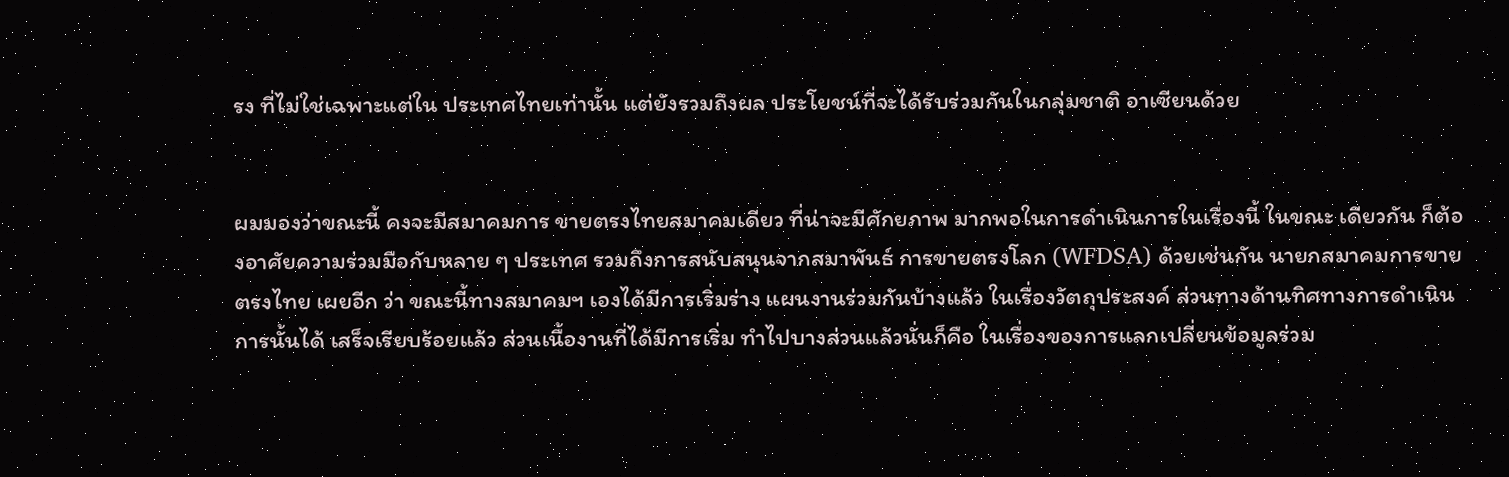รง ที่ไม่ใช่เฉพาะแต่ใน ประเทศไทยเท่านั้น แต่ยังรวมถึงผล ประโยชน์ที่จะได้รับร่วมกันในกลุ่มชาติ อาเซียนด้วย


ผมมองว่าขณะนี้ คงจะมีสมาคมการ ขายตรงไทยสมาคมเดียว ที่น่าจะมีศักยภาพ มากพอในการดำเนินการในเรื่องนี้ ในขณะ เดียวกัน ก็ต้องอาศัยความร่วมมือกับหลาย ๆ ประเทศ รวมถึงการสนับสนุนจากสมาพันธ์ การขายตรงโลก (WFDSA) ด้วยเช่นกัน นายกสมาคมการขายตรงไทย เผยอีก ว่า ขณะนี้ทางสมาคมฯ เองได้มีการเริ่มร่าง แผนงานร่วมกันบ้างแล้ว ในเรื่องวัตถุประสงค์ ส่วนทางด้านทิศทางการดำเนินการนั้นได้ เสร็จเรียบร้อยแล้ว ส่วนเนื้องานที่ได้มีการเริ่ม ทำไปบางส่วนแล้วนั่นก็คือ ในเรื่องของการแลกเปลี่ยนข้อมูลร่วม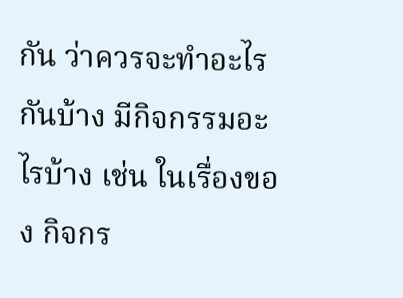กัน ว่าควรจะทำอะไรกันบ้าง มีกิจกรรมอะไรบ้าง เช่น ในเรื่องของ กิจกร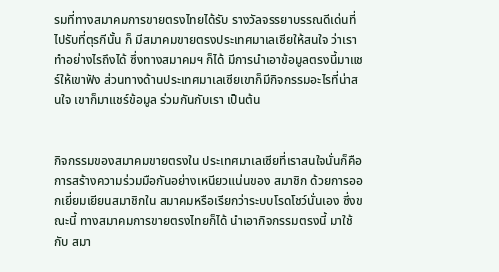รมที่ทางสมาคมการขายตรงไทยได้รับ รางวัลจรรยาบรรณดีเด่นที่ไปรับที่ตุรกีนั้น ก็ มีสมาคมขายตรงประเทศมาเลเซียให้สนใจ ว่าเราทำอย่างไรถึงได้ ซึ่งทางสมาคมฯ ก็ได้ มีการนำเอาข้อมูลตรงนี้มาแชร์ให้เขาฟัง ส่วนทางด้านประเทศมาเลเซียเขาก็มีกิจกรรมอะไรที่น่าสนใจ เขาก็มาแชร์ข้อมูล ร่วมกันกับเรา เป็นต้น


กิจกรรมของสมาคมขายตรงใน ประเทศมาเลเซียที่เราสนใจนั่นก็คือ การสร้างความร่วมมือกันอย่างเหนียวแน่นของ สมาชิก ด้วยการออกเยี่ยมเยียนสมาชิกใน สมาคมหรือเรียกว่าระบบโรดโชว์นั่นเอง ซึ่งขณะนี้ ทางสมาคมการขายตรงไทยก็ได้ นำเอากิจกรรมตรงนี้ มาใช้กับ สมา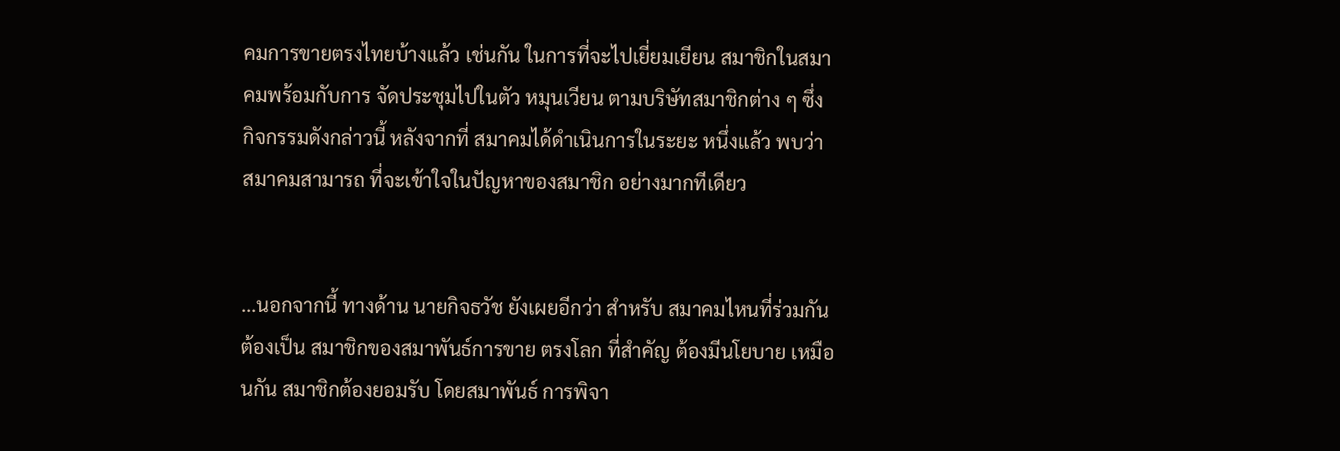คมการขายตรงไทยบ้างแล้ว เช่นกัน ในการที่จะไปเยี่ยมเยียน สมาชิกในสมาคมพร้อมกับการ จัดประชุมไปในตัว หมุนเวียน ตามบริษัทสมาชิกต่าง ๆ ซึ่ง กิจกรรมดังกล่าวนี้ หลังจากที่ สมาคมได้ดำเนินการในระยะ หนึ่งแล้ว พบว่า สมาคมสามารถ ที่จะเข้าใจในปัญหาของสมาชิก อย่างมากทีเดียว


...นอกจากนี้ ทางด้าน นายกิจธวัช ยังเผยอีกว่า สำหรับ สมาคมไหนที่ร่วมกันต้องเป็น สมาชิกของสมาพันธ์การขาย ตรงโลก ที่สำคัญ ต้องมีนโยบาย เหมือนกัน สมาชิกต้องยอมรับ โดยสมาพันธ์ การพิจา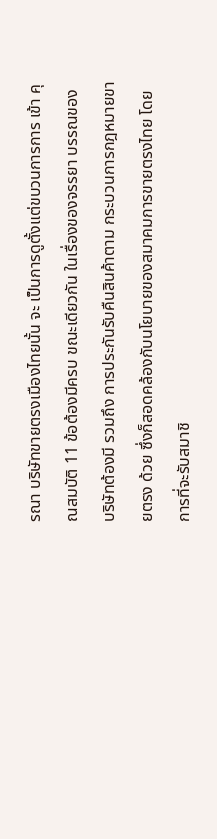รณา บริษัทขายตรงเมืองไทยนั้น จะ เป็นการดูตั้งแต่ขบวนการการ เข้า คุณสมบัติ 11 ข้อต้องมีครบ ขณะเดียวกัน ในเรื่องของจรรยา บรรณของบริษัทต้องมี รวมถึง การประกันรับคืนสินค้าตาม กระบวนการกฎหมายขายตรง ด้วย ซึ่งก็สอดคล้องกับนโยบายของสมาคมการขายตรงไทย โดยการที่จะรับสมาชิ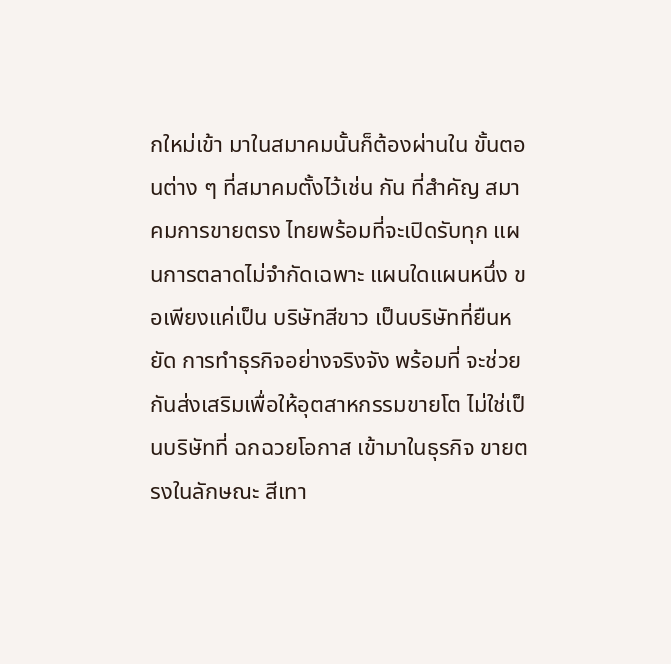กใหม่เข้า มาในสมาคมนั้นก็ต้องผ่านใน ขั้นตอนต่าง ๆ ที่สมาคมตั้งไว้เช่น กัน ที่สำคัญ สมาคมการขายตรง ไทยพร้อมที่จะเปิดรับทุก แผนการตลาดไม่จำกัดเฉพาะ แผนใดแผนหนึ่ง ขอเพียงแค่เป็น บริษัทสีขาว เป็นบริษัทที่ยืนหยัด การทำธุรกิจอย่างจริงจัง พร้อมที่ จะช่วยกันส่งเสริมเพื่อให้อุตสาหกรรมขายโต ไม่ใช่เป็นบริษัทที่ ฉกฉวยโอกาส เข้ามาในธุรกิจ ขายตรงในลักษณะ สีเทา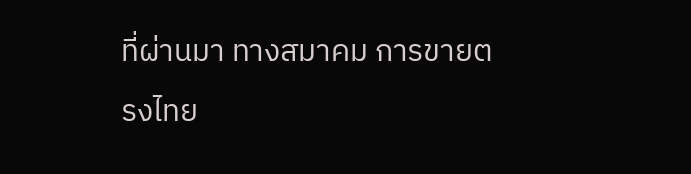ที่ผ่านมา ทางสมาคม การขายตรงไทย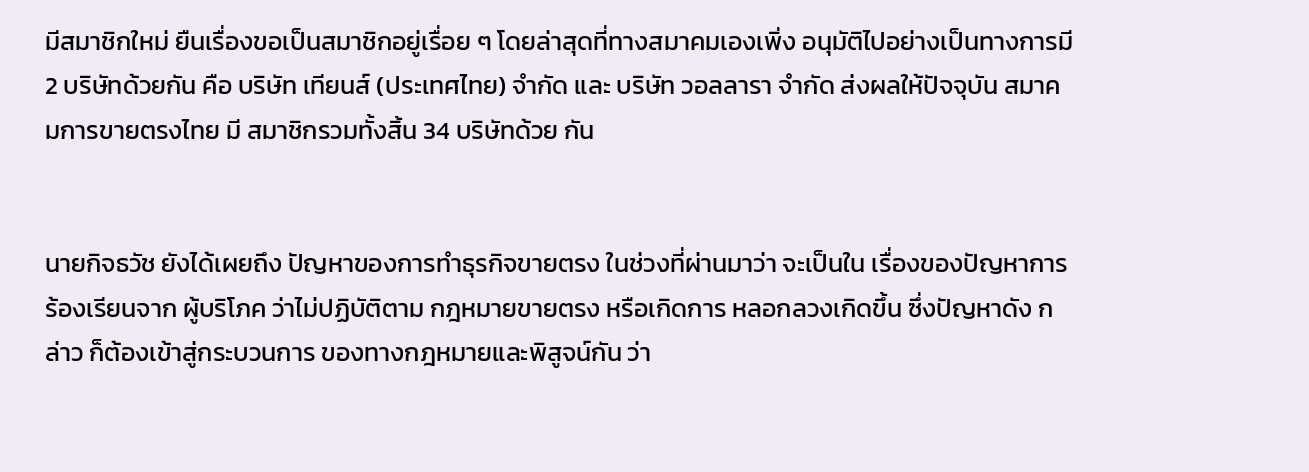มีสมาชิกใหม่ ยืนเรื่องขอเป็นสมาชิกอยู่เรื่อย ๆ โดยล่าสุดที่ทางสมาคมเองเพิ่ง อนุมัติไปอย่างเป็นทางการมี 2 บริษัทด้วยกัน คือ บริษัท เทียนส์ (ประเทศไทย) จำกัด และ บริษัท วอลลารา จำกัด ส่งผลให้ปัจจุบัน สมาคมการขายตรงไทย มี สมาชิกรวมทั้งสิ้น 34 บริษัทด้วย กัน


นายกิจธวัช ยังได้เผยถึง ปัญหาของการทำธุรกิจขายตรง ในช่วงที่ผ่านมาว่า จะเป็นใน เรื่องของปัญหาการร้องเรียนจาก ผู้บริโภค ว่าไม่ปฏิบัติตาม กฎหมายขายตรง หรือเกิดการ หลอกลวงเกิดขึ้น ซึ่งปัญหาดัง กล่าว ก็ต้องเข้าสู่กระบวนการ ของทางกฎหมายและพิสูจน์กัน ว่า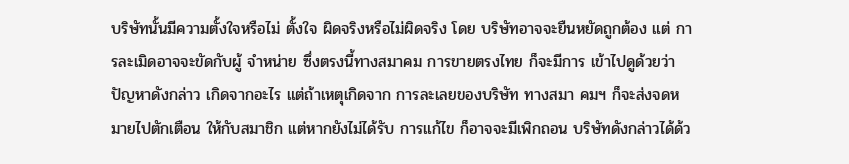บริษัทนั้นมีความตั้งใจหรือไม่ ตั้งใจ ผิดจริงหรือไม่ผิดจริง โดย บริษัทอาจจะยืนหยัดถูกต้อง แต่ การละเมิดอาจจะขัดกับผู้ จำหน่าย ซึ่งตรงนี้ทางสมาคม การขายตรงไทย ก็จะมีการ เข้าไปดูด้วยว่า ปัญหาดังกล่าว เกิดจากอะไร แต่ถ้าเหตุเกิดจาก การละเลยของบริษัท ทางสมา คมฯ ก็จะส่งจดหมายไปตักเตือน ให้กับสมาชิก แต่หากยังไม่ได้รับ การแก้ไข ก็อาจจะมีเพิกถอน บริษัทดังกล่าวได้ด้ว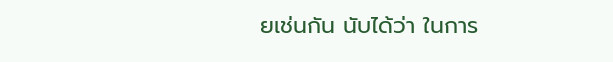ยเช่นกัน นับได้ว่า ในการ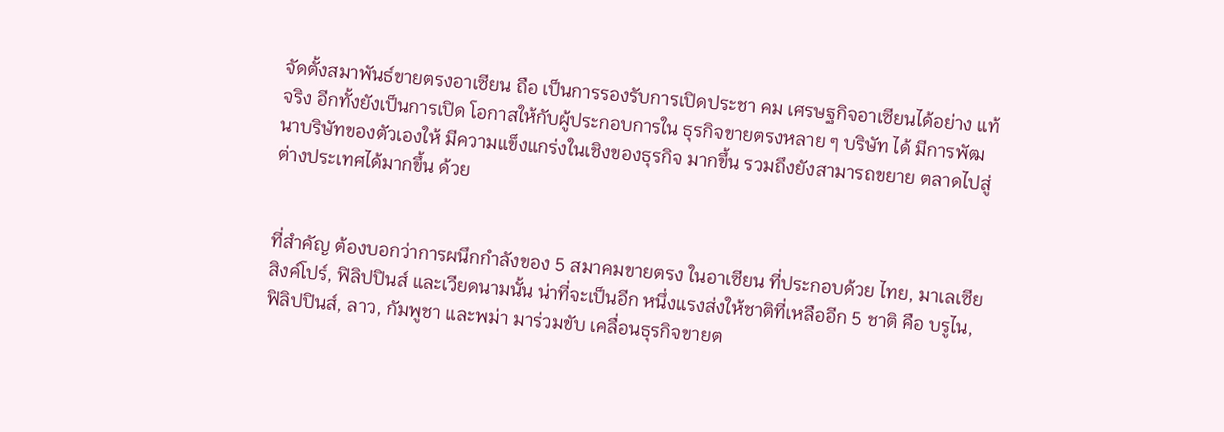จัดตั้งสมาพันธ์ขายตรงอาเซียน ถือ เป็นการรองรับการเปิดประชา คม เศรษฐกิจอาเซียนได้อย่าง แท้จริง อีกทั้งยังเป็นการเปิด โอกาสให้กับผู้ประกอบการใน ธุรกิจขายตรงหลาย ๆ บริษัท ได้ มีการพัฒนาบริษัทของตัวเองให้ มีความแข็งแกร่งในเชิงของธุรกิจ มากขึ้น รวมถึงยังสามารถขยาย ตลาดไปสู่ต่างประเทศได้มากขึ้น ด้วย


ที่สำคัญ ต้องบอกว่าการผนึกกำลังของ 5 สมาคมขายตรง ในอาเซียน ที่ประกอบด้วย ไทย, มาเลเซีย สิงค์โปร์, ฟิลิปปินส์ และเวียดนามนั้น น่าที่จะเป็นอีก หนึ่งแรงส่งให้ชาติที่เหลืออีก 5 ชาติ คือ บรูไน, ฟิลิปปินส์, ลาว, กัมพูชา และพม่า มาร่วมขับ เคลื่อนธุรกิจขายต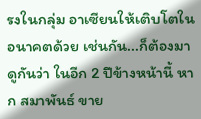รงในกลุ่ม อาเซียนให้เติบโตในอนาคตด้วย เช่นกัน...ก็ต้องมาดูกันว่า ในอีก 2 ปีข้างหน้านี้ หาก สมาพันธ์ ขาย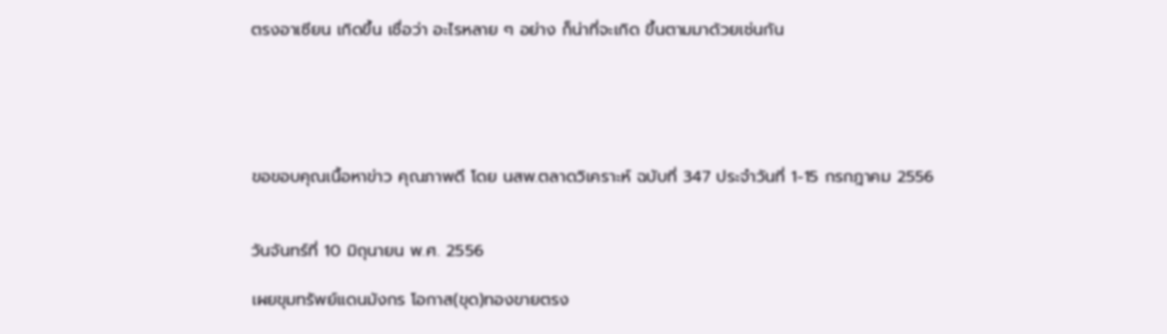ตรงอาเซียน เกิดขึ้น เชื่อว่า อะไรหลาย ๆ อย่าง ก็น่าที่จะเกิด ขึ้นตามมาด้วยเช่นกัน





ขอขอบคุณเนื้อหาข่าว คุณภาพดี โดย นสพ.ตลาดวิเคราะห์ ฉบับที่ 347 ประจำวันที่ 1-15 กรกฎาคม 2556


วันจันทร์ที่ 10 มิถุนายน พ.ศ. 2556

เผยขุมทรัพย์แดนมังกร โอกาส(ขุด)ทองขายตรง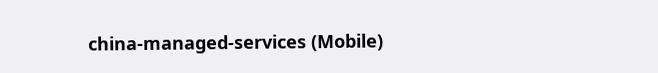china-managed-services (Mobile)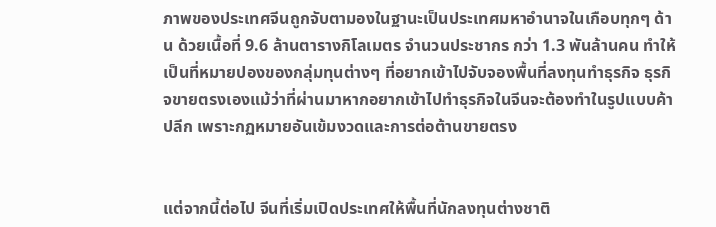ภาพของประเทศจีนถูกจับตามองในฐานะเป็นประเทศมหาอำนาจในเกือบทุกๆ ด้าน ด้วยเนื้อที่ 9.6 ล้านตารางกิโลเมตร จำนวนประชากร กว่า 1.3 พันล้านคน ทำให้เป็นที่หมายปองของกลุ่มทุนต่างๆ ที่อยากเข้าไปจับจองพื้นที่ลงทุนทำธุรกิจ ธุรกิจขายตรงเองแม้ว่าที่ผ่านมาหากอยากเข้าไปทำธุรกิจในจีนจะต้องทำในรูปแบบค้าปลีก เพราะกฏหมายอันเข้มงวดและการต่อต้านขายตรง


แต่จากนี้ต่อไป จีนที่เริ่มเปิดประเทศให้พื้นที่นักลงทุนต่างชาติ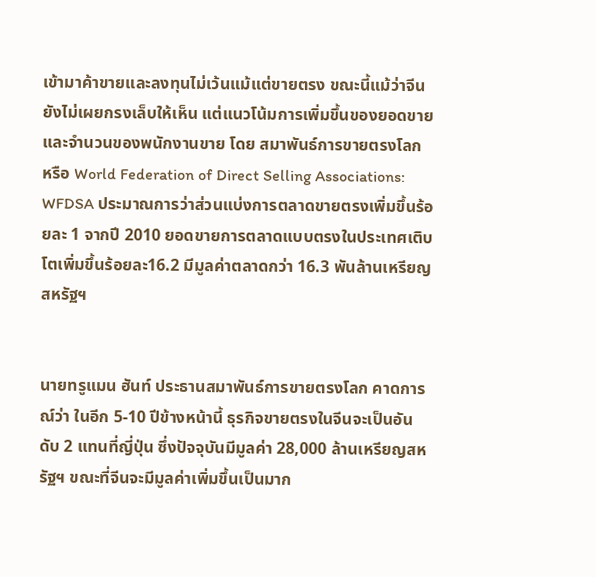เข้ามาค้าขายและลงทุนไม่เว้นแม้แต่ขายตรง ขณะนี้แม้ว่าจีนยังไม่เผยกรงเล็บให้เห็น แต่แนวโน้มการเพิ่มขึ้นของยอดขายและจำนวนของพนักงานขาย โดย สมาพันธ์การขายตรงโลก หรือ World Federation of Direct Selling Associations: WFDSA ประมาณการว่าส่วนแบ่งการตลาดขายตรงเพิ่มขึ้นร้อยละ 1 จากปี 2010 ยอดขายการตลาดแบบตรงในประเทศเติบโตเพิ่มขึ้นร้อยละ16.2 มีมูลค่าตลาดกว่า 16.3 พันล้านเหรียญสหรัฐฯ


นายทรูแมน ฮันท์ ประธานสมาพันธ์การขายตรงโลก คาดการณ์ว่า ในอีก 5-10 ปีข้างหน้านี้ ธุรกิจขายตรงในจีนจะเป็นอันดับ 2 แทนที่ญี่ปุ่น ซึ่งปัจจุบันมีมูลค่า 28,000 ล้านเหรียญสหรัฐฯ ขณะที่จีนจะมีมูลค่าเพิ่มขึ้นเป็นมาก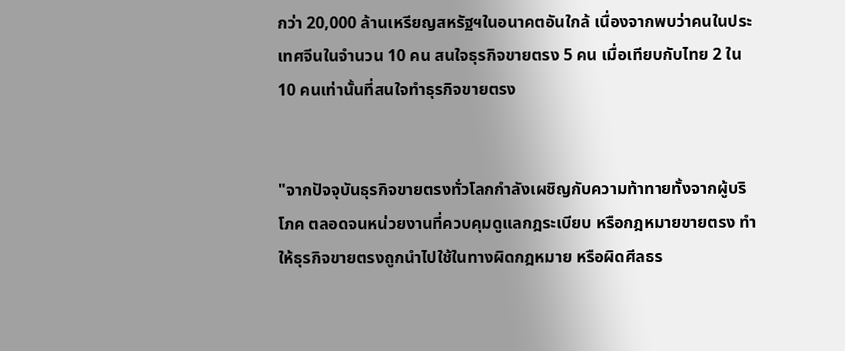กว่า 20,000 ล้านเหรียญสหรัฐฯในอนาคตอันใกล้ เนื่องจากพบว่าคนในประเทศจีนในจำนวน 10 คน สนใจธุรกิจขายตรง 5 คน เมื่อเทียบกับไทย 2 ใน 10 คนเท่านั้นที่สนใจทำธุรกิจขายตรง


"จากปัจจุบันธุรกิจขายตรงทั่วโลกกำลังเผชิญกับความท้าทายทั้งจากผู้บริโภค ตลอดจนหน่วยงานที่ควบคุมดูแลกฎระเบียบ หรือกฎหมายขายตรง ทำให้ธุรกิจขายตรงถูกนำไปใช้ในทางผิดกฎหมาย หรือผิดศีลธร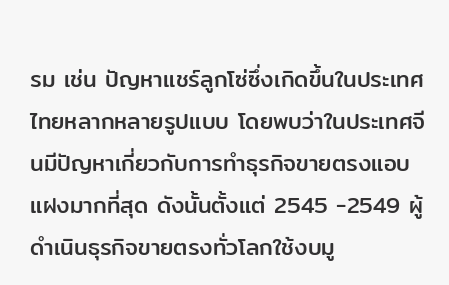รม เช่น ปัญหาแชร์ลูกโซ่ซึ่งเกิดขึ้นในประเทศไทยหลากหลายรูปแบบ โดยพบว่าในประเทศจีนมีปัญหาเกี่ยวกับการทำธุรกิจขายตรงแอบแฝงมากที่สุด ดังนั้นตั้งแต่ 2545 -2549 ผู้ดำเนินธุรกิจขายตรงทั่วโลกใช้งบมู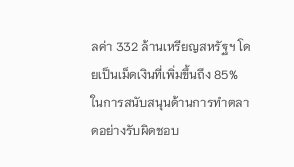ลค่า 332 ล้านเหรียญสหรัฐฯ โดยเป็นเม็ดเงินที่เพิ่มขึ้นถึง 85% ในการสนับสนุนด้านการทำตลาดอย่างรับผิดชอบ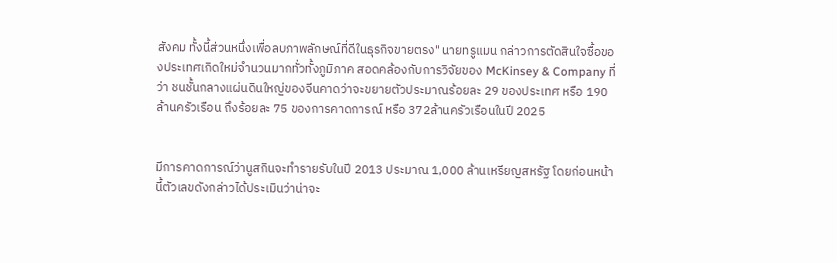สังคม ทั้งนี้ส่วนหนึ่งเพื่อลบภาพลักษณ์ที่ดีในธุรกิจขายตรง" นายทรูแมน กล่าวการตัดสินใจซื้อของประเทศเกิดใหม่จำนวนมากทั่วทั้งภูมิภาค สอดคล้องกับการวิจัยของ McKinsey & Company ที่ว่า ชนชั้นกลางแผ่นดินใหญ่ของจีนคาดว่าจะขยายตัวประมาณร้อยละ 29 ของประเทศ หรือ 190 ล้านครัวเรือน ถึงร้อยละ 75 ของการคาดการณ์ หรือ 372ล้านครัวเรือนในปี 2025


มีการคาดการณ์ว่านูสกินจะทำรายรับในปี 2013 ประมาณ 1,000 ล้านเหรียญสหรัฐ โดยก่อนหน้านี้ตัวเลขดังกล่าวได้ประเมินว่าน่าจะ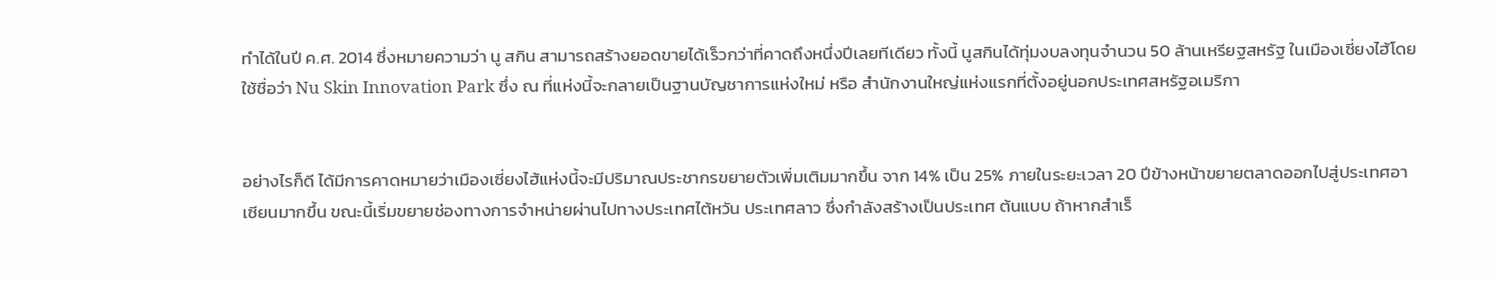ทำได้ในปี ค.ศ. 2014 ซึ่งหมายความว่า นู สกิน สามารถสร้างยอดขายได้เร็วกว่าที่คาดถึงหนึ่งปีเลยทีเดียว ทั้งนี้ นูสกินได้ทุ่มงบลงทุนจำนวน 50 ล้านเหรียฐสหรัฐ ในเมืองเซี่ยงไฮ้โดยใช้ชื่อว่า Nu Skin Innovation Park ซึ่ง ณ ที่แห่งนี้จะกลายเป็นฐานบัญชาการแห่งใหม่ หรือ สำนักงานใหญ่แห่งแรกที่ตั้งอยู่นอกประเทศสหรัฐอเมริกา


อย่างไรก็ดี ได้มีการคาดหมายว่าเมืองเซี่ยงไฮ้แห่งนี้จะมีปริมาณประชากรขยายตัวเพิ่มเติมมากขึ้น จาก 14% เป็น 25% ภายในระยะเวลา 20 ปีข้างหน้าขยายตลาดออกไปสู่ประเทศอาเซียนมากขึ้น ขณะนี้เริ่มขยายช่องทางการจำหน่ายผ่านไปทางประเทศไต้หวัน ประเทศลาว ซึ่งกำลังสร้างเป็นประเทศ ต้นแบบ ถ้าหากสำเร็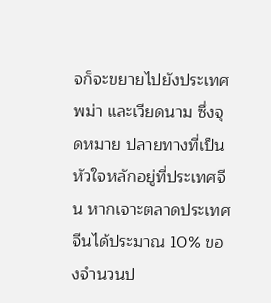จก็จะขยายไปยังประเทศพม่า และเวียดนาม ซึ่งจุดหมาย ปลายทางที่เป็นหัวใจหลักอยู่ที่ประเทศจีน หากเจาะตลาดประเทศจีนได้ประมาณ 10% ของจำนวนป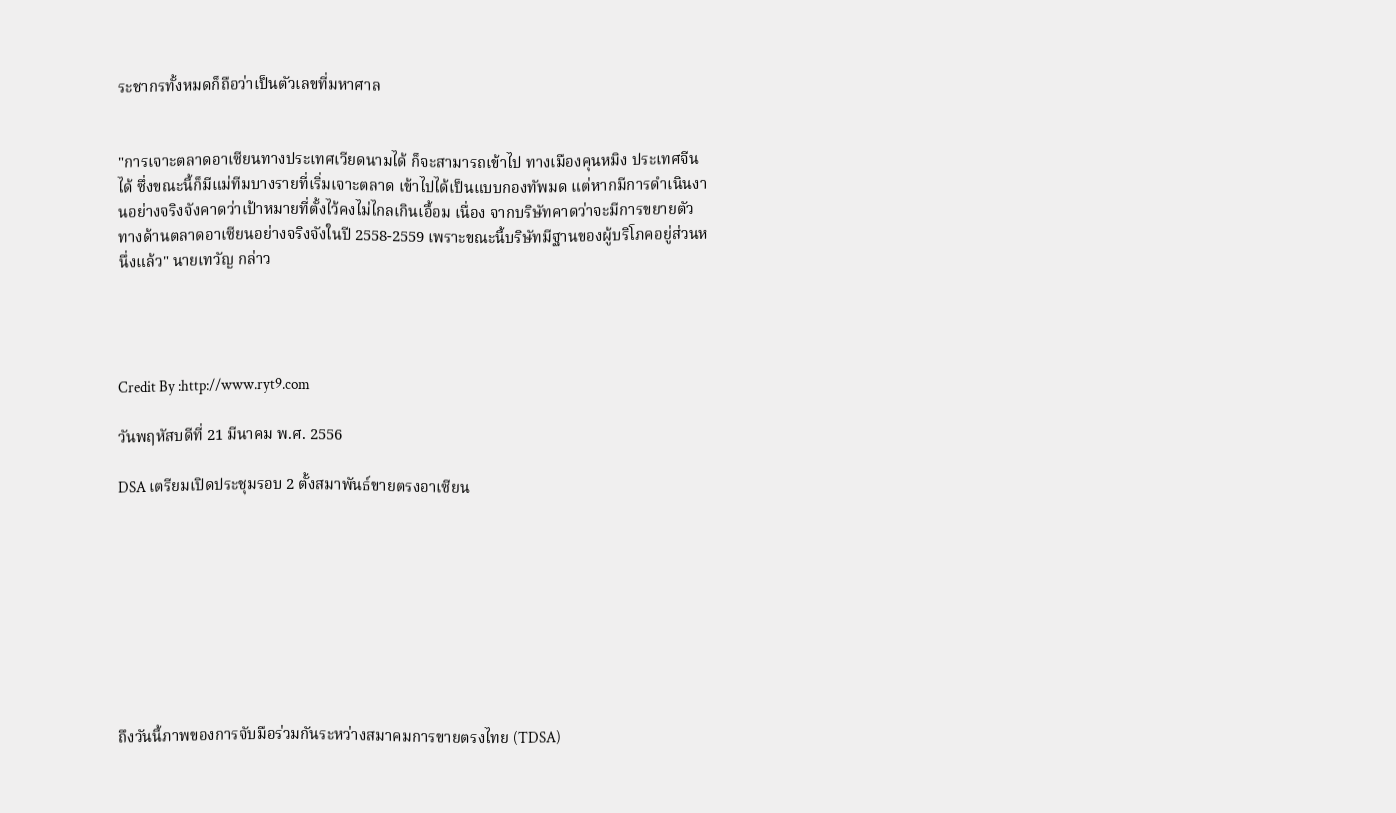ระชากรทั้งหมดก็ถือว่าเป็นตัวเลขที่มหาศาล


"การเจาะตลาดอาเซียนทางประเทศเวียดนามได้ ก็จะสามารถเข้าไป ทางเมืองคุนหมิง ประเทศจีนได้ ซึ่งขณะนี้ก็มีแม่ทีมบางรายที่เริ่มเจาะตลาด เข้าไปได้เป็นแบบกองทัพมด แต่หากมีการดำเนินงานอย่างจริงจังคาดว่าเป้าหมายที่ตั้งไว้คงไม่ไกลเกินเอื้อม เนื่อง จากบริษัทคาดว่าจะมีการขยายตัวทางด้านตลาดอาเซียนอย่างจริงจังในปี 2558-2559 เพราะขณะนี้บริษัทมีฐานของผู้บริโภคอยู่ส่วนหนึ่งแล้ว" นายเทวัญ กล่าว




Credit By :http://www.ryt9.com

วันพฤหัสบดีที่ 21 มีนาคม พ.ศ. 2556

DSA เตรียมเปิดประชุมรอบ 2 ตั้งสมาพันธ์ขายตรงอาเซียน









ถึงวันนี้ภาพของการจับมือร่วมกันระหว่างสมาคมการขายตรงไทย (TDSA)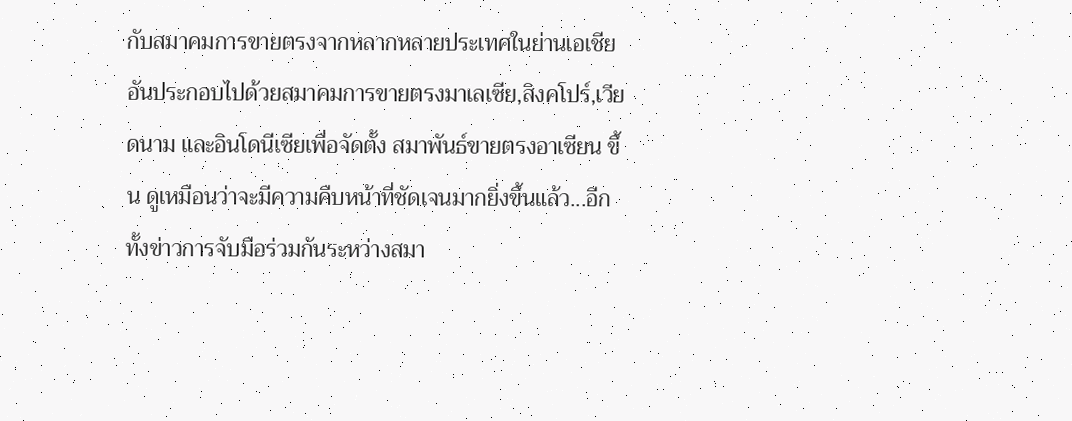กับสมาคมการขายตรงจากหลากหลายประเทศในย่านเอเชียอันประกอบไปด้วยสมาคมการขายตรงมาเลเซีย,สิงคโปร์,เวียดนาม และอินโดนีเซียเพื่อจัดตั้ง สมาพันธ์ขายตรงอาเซียน ขึ้น ดูเหมือนว่าจะมีความคืบหน้าที่ชัดเจนมากยิ่งขึ้นแล้ว...อีกทั้งข่าวการจับมือร่วมกันระหว่างสมา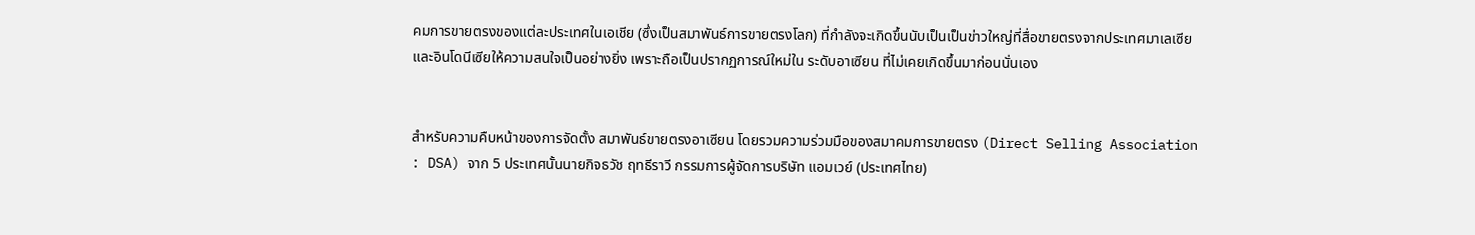คมการขายตรงของแต่ละประเทศในเอเชีย (ซึ่งเป็นสมาพันธ์การขายตรงโลก) ที่กำลังจะเกิดขึ้นนับเป็นเป็นข่าวใหญ่ที่สื่อขายตรงจากประเทศมาเลเซียและอินโดนีเซียให้ความสนใจเป็นอย่างยิ่ง เพราะถือเป็นปรากฏการณ์ใหม่ใน ระดับอาเซียน ที่ไม่เคยเกิดขึ้นมาก่อนนั่นเอง


สำหรับความคืบหน้าของการจัดตั้ง สมาพันธ์ขายตรงอาเซียน โดยรวมความร่วมมือของสมาคมการขายตรง (Direct Selling Association : DSA) จาก 5 ประเทศนั้นนายกิจธวัช ฤทธีราวี กรรมการผู้จัดการบริษัท แอมเวย์ (ประเทศไทย)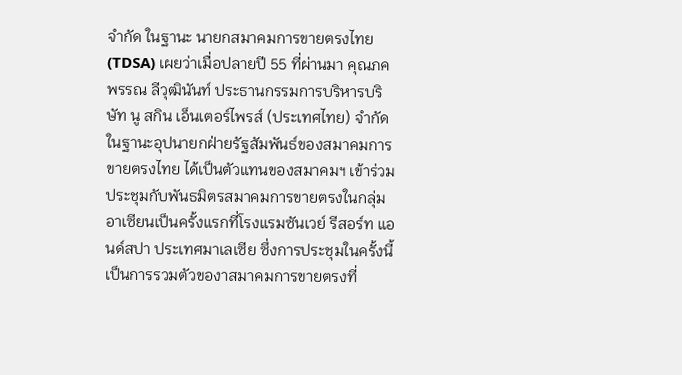จำกัด ในฐานะ นายกสมาคมการขายตรงไทย(TDSA) เผยว่าเมื่อปลายปี 55 ที่ผ่านมา คุณภคพรรณ ลีวุฒินันท์ ประธานกรรมการบริหารบริษัท นู สกิน เอ็นเตอร์ไพรส์ (ประเทศไทย) จำกัด ในฐานะอุปนายกฝ่ายรัฐสัมพันธ์ของสมาคมการขายตรงไทย ได้เป็นตัวแทนของสมาคมฯ เข้าร่วมประชุมกับพันธมิตรสมาคมการขายตรงในกลุ่มอาเซียนเป็นครั้งแรกที่โรงแรมซันเวย์ รีสอร์ท แอนด์สปา ประเทศมาเลเซีย ซึ่งการประชุมในครั้งนี้เป็นการรวมตัวของาสมาคมการขายตรงที่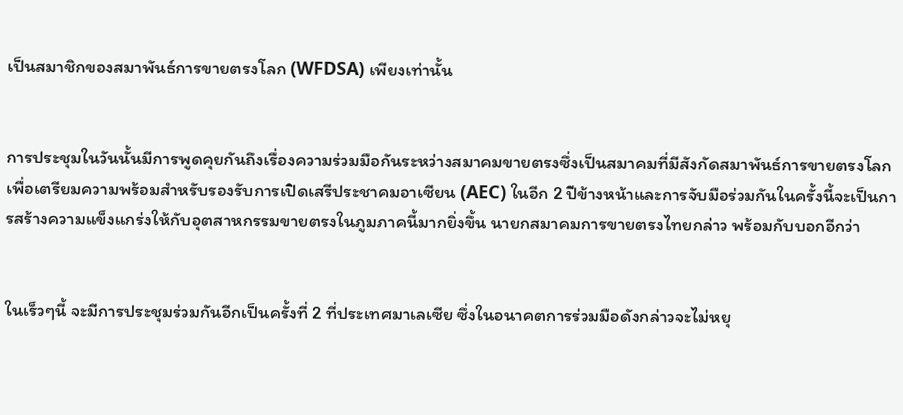เป็นสมาชิกของสมาพันธ์การขายตรงโลก (WFDSA) เพียงเท่านั้น


การประชุมในวันนั้นมีการพูดคุยกันถึงเรื่องความร่วมมือกันระหว่างสมาคมขายตรงซึ่งเป็นสมาคมที่มีสังกัดสมาพันธ์การขายตรงโลกเพื่อเตรียมความพร้อมสำหรับรองรับการเปิดเสรีประชาคมอาเซียน (AEC) ในอีก 2 ปีข้างหน้าและการจับมือร่วมกันในครั้งนี้จะเป็นการสร้างความแข็งแกร่งให้กับอุตสาหกรรมขายตรงในภูมภาคนี้มากยิ่งขึ้น นายกสมาคมการขายตรงไทยกล่าว พร้อมกับบอกอีกว่า


ในเร็วๆนี้ จะมีการประชุมร่วมกันอีกเป็นครั้งที่ 2 ที่ประเทศมาเลเซีย ซึ่งในอนาคตการร่วมมือดังกล่าวจะไม่หยุ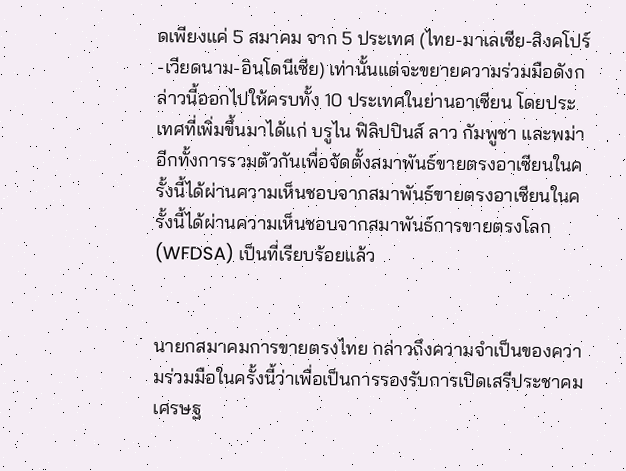ดเพียงแค่ 5 สมาคม จาก 5 ประเทศ (ไทย-มาเลเซีย-สิงคโปร์-เวียดนาม-อินโดนีเซีย) เท่านั้นแต่จะขยายความร่วมมือดังกล่าวนี้ออกไปให้ครบทั้ง 10 ประเทศในย่านอาเซียน โดยประเทศที่เพิ่มขึ้นมาได้แก่ บรูไน ฟิลิปปินส์ ลาว กัมพูชา และพม่า อีกทั้งการรวมตัวกันเพื่อจัดตั้งสมาพันธ์ขายตรงอาเซียนในครั้งนี้ได้ผ่านความเห็นชอบจากสมาพันธ์ขายตรงอาเซียนในครั้งนี้ได้ผ่านความเห็นชอบจากสมาพันธ์การขายตรงโลก (WFDSA) เป็นที่เรียบร้อยแล้ว


นายกสมาคมการขายตรงไทย กล่าวถึงความจำเป็นของความร่วมมือในครั้งนี้ว่าเพื่อเป็นการรองรับการเปิดเสรีประชาคมเศรษฐ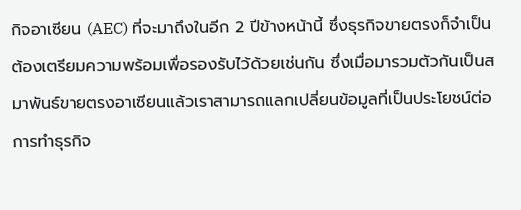กิจอาเซียน (AEC) ที่จะมาถึงในอีก 2 ปีข้างหน้านี้ ซึ่งธุรกิจขายตรงก็จำเป็นต้องเตรียมความพร้อมเพื่อรองรับไว้ด้วยเช่นกัน ซึ่งเมื่อมารวมตัวกันเป็นสมาพันธ์ขายตรงอาเซียนแล้วเราสามารถแลกเปลี่ยนข้อมูลที่เป็นประโยชน์ต่อการทำธุรกิจ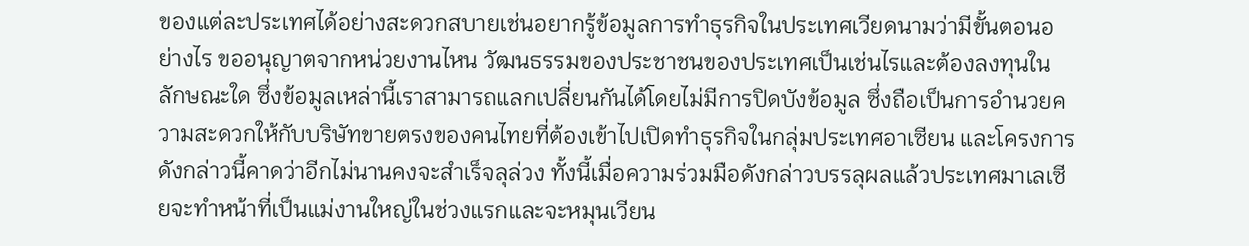ของแต่ละประเทศได้อย่างสะดวกสบายเช่นอยากรู้ข้อมูลการทำธุรกิจในประเทศเวียดนามว่ามีขั้นตอนอย่างไร ขออนุญาตจากหน่วยงานไหน วัฒนธรรมของประชาชนของประเทศเป็นเช่นไรและต้องลงทุนในลักษณะใด ซึ่งข้อมูลเหล่านี้เราสามารถแลกเปลี่ยนกันได้โดยไม่มีการปิดบังข้อมูล ซึ่งถือเป็นการอำนวยความสะดวกให้กับบริษัทขายตรงของคนไทยที่ต้องเข้าไปเปิดทำธุรกิจในกลุ่มประเทศอาเซียน และโครงการดังกล่าวนี้คาดว่าอีกไม่นานคงจะสำเร็จลุล่วง ทั้งนี้เมื่อความร่วมมือดังกล่าวบรรลุผลแล้วประเทศมาเลเซียจะทำหน้าที่เป็นแม่งานใหญ่ในช่วงแรกและจะหมุนเวียน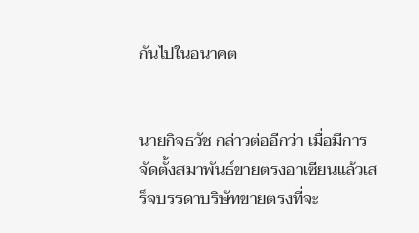กันไปในอนาคต


นายกิจธวัช กล่าวต่ออีกว่า เมื่อมีการจัดตั้งสมาพันธ์ขายตรงอาเซียนแล้วเสร็จบรรดาบริษัทขายตรงที่จะ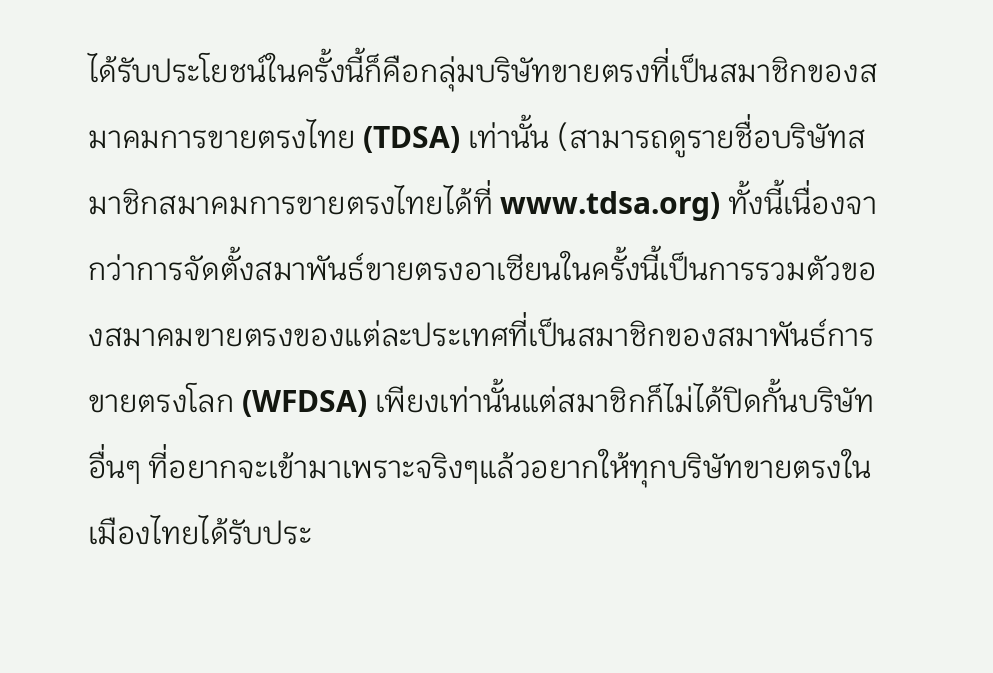ได้รับประโยชน์ในครั้งนี้ก็คือกลุ่มบริษัทขายตรงที่เป็นสมาชิกของสมาคมการขายตรงไทย (TDSA) เท่านั้น (สามารถดูรายชื่อบริษัทสมาชิกสมาคมการขายตรงไทยได้ที่ www.tdsa.org) ทั้งนี้เนื่องจากว่าการจัดตั้งสมาพันธ์ขายตรงอาเซียนในครั้งนี้เป็นการรวมตัวของสมาคมขายตรงของแต่ละประเทศที่เป็นสมาชิกของสมาพันธ์การขายตรงโลก (WFDSA) เพียงเท่านั้นแต่สมาชิกก็ไม่ได้ปิดกั้นบริษัทอื่นๆ ที่อยากจะเข้ามาเพราะจริงๆแล้วอยากให้ทุกบริษัทขายตรงในเมืองไทยได้รับประ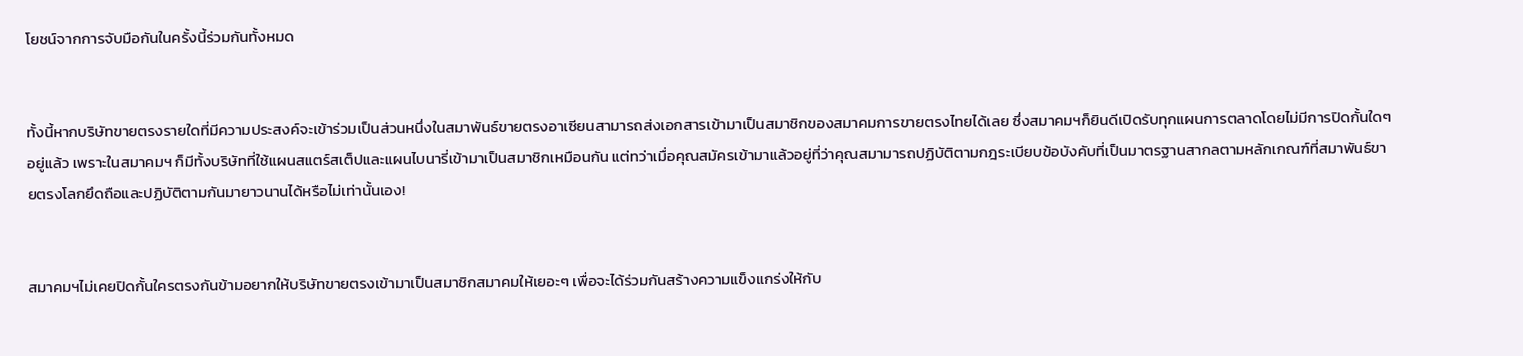โยชน์จากการจับมือกันในครั้งนี้ร่วมกันทั้งหมด


ทั้งนี้หากบริษัทขายตรงรายใดที่มีความประสงค์จะเข้าร่วมเป็นส่วนหนึ่งในสมาพันธ์ขายตรงอาเซียนสามารถส่งเอกสารเข้ามาเป็นสมาชิกของสมาคมการขายตรงไทยได้เลย ซึ่งสมาคมฯก็ยินดีเปิดรับทุกแผนการตลาดโดยไม่มีการปิดกั้นใดๆอยู่แล้ว เพราะในสมาคมฯ ก็มีทั้งบริษัทที่ใช้แผนสแตร์สเต็ปและแผนไบนารี่เข้ามาเป็นสมาชิกเหมือนกัน แต่ทว่าเมื่อคุณสมัครเข้ามาแล้วอยู่ที่ว่าคุณสมามารถปฏิบัติตามกฎระเบียบข้อบังคับที่เป็นมาตรฐานสากลตามหลักเกณฑ์ที่สมาพันธ์ขายตรงโลกยึดถือและปฏิบัติตามกันมายาวนานได้หรือไม่เท่านั้นเอง!


สมาคมฯไม่เคยปิดกั้นใครตรงกันข้ามอยากให้บริษัทขายตรงเข้ามาเป็นสมาชิกสมาคมให้เยอะๆ เพื่อจะได้ร่วมกันสร้างความแข็งแกร่งให้กับ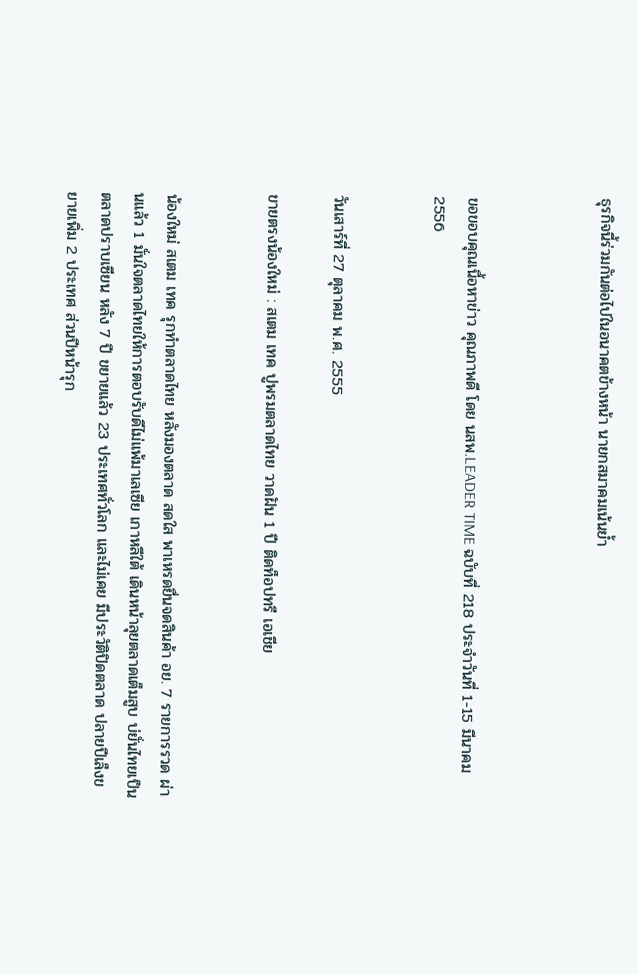ธุรกิจนี้ร่วมกันต่อไปในอนาคตข้างหน้า นายกสมาคมเน้นย้ำ



ขอขอบคุณเนื้อหาข่าว คุณภาพดี โดย นสพ.LEADER TIME ฉบับที่ 218 ประจำวันที่ 1-15 มีนาคม 2556


วันเสาร์ที่ 27 ตุลาคม พ.ศ. 2555

ขายตรงน้องใหม่ : สเตม เทค ปูพรมตลาดไทย วาดฝัน 1 ปี ติดท็อปทรี เอเชีย


น้องใหม่ สเตม เทค รุกทำตลาดไทย หลังมองตลาด สดใส พาเหรดยื่นจดสินค้า อย. 7 รายการรวด ผ่านแล้ว 1 มั่นใจตลาดไทยให้การตอบรับดีไม่แพ้มาเลเซีย เกาหลีใต้ เดินหน้าลุยตลาดเต็มสูบ บ่ยั่นไทยเป็นตลาดปราบเซียน หลัง 7 ปี ขยายแล้ว 23 ประเทศทั่วโลก และไม่เคย มีประวัติปิดตลาด ปลายปีเล็งขยายเพิ่ม 2 ประเทศ ส่วนปีหน้ารุก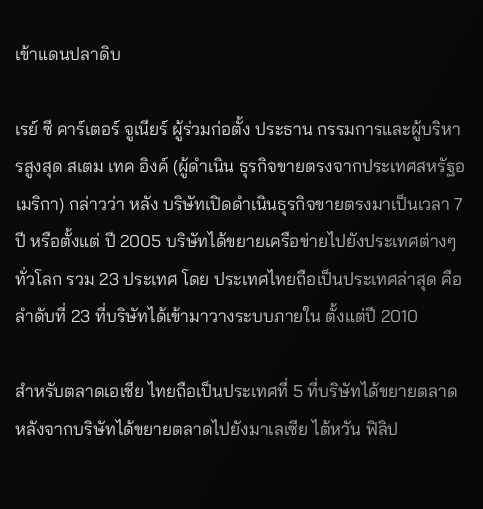เข้าแดนปลาดิบ

เรย์ ซี คาร์เตอร์ จูเนียร์ ผู้ร่วมก่อตั้ง ประธาน กรรมการและผู้บริหารสูงสุด สเตม เทค อิงค์ (ผู้ดำเนิน ธุรกิจขายตรงจากประเทศสหรัฐอเมริกา) กล่าวว่า หลัง บริษัทเปิดดำเนินธุรกิจขายตรงมาเป็นเวลา 7 ปี หรือตั้งแต่ ปี 2005 บริษัทได้ขยายเครือข่ายไปยังประเทศต่างๆ ทั่วโลก รวม 23 ประเทศ โดย ประเทศไทยถือเป็นประเทศล่าสุด คือลำดับที่ 23 ที่บริษัทได้เข้ามาวางระบบภายใน ตั้งแต่ปี 2010

สำหรับตลาดเอเชีย ไทยถือเป็นประเทศที่ 5 ที่บริษัทได้ขยายตลาด หลังจากบริษัทได้ขยายตลาดไปยังมาเลเซีย ไต้หวัน ฟิลิป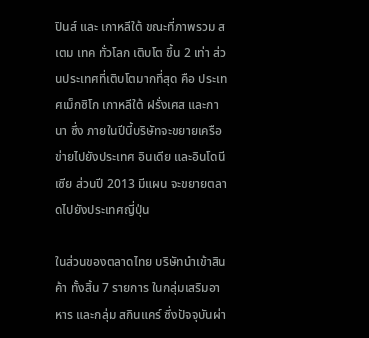ปินส์ และ เกาหลีใต้ ขณะที่ภาพรวม สเตม เทค ทั่วโลก เติบโต ขึ้น 2 เท่า ส่วนประเทศที่เติบโตมากที่สุด คือ ประเทศเม็กซิโก เกาหลีใต้ ฝรั่งเศส และกานา ซึ่ง ภายในปีนี้บริษัทจะขยายเครือข่ายไปยังประเทศ อินเดีย และอินโดนีเซีย ส่วนปี 2013 มีแผน จะขยายตลาดไปยังประเทศญี่ปุ่น

ในส่วนของตลาดไทย บริษัทนำเข้าสินค้า ทั้งสิ้น 7 รายการ ในกลุ่มเสริมอาหาร และกลุ่ม สกินแคร์ ซึ่งปัจจุบันผ่า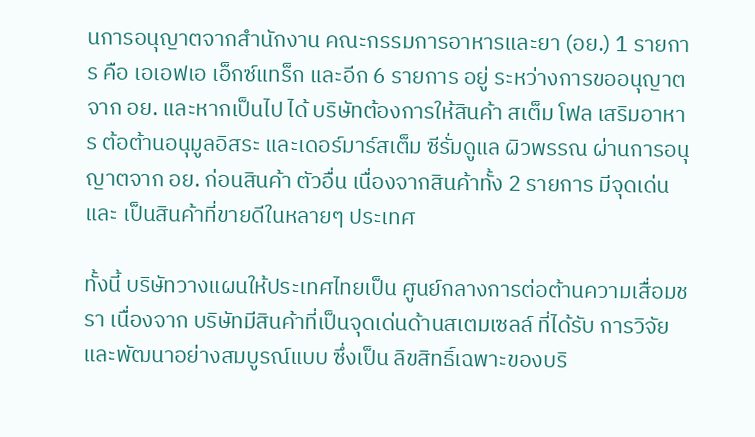นการอนุญาตจากสำนักงาน คณะกรรมการอาหารและยา (อย.) 1 รายการ คือ เอเอฟเอ เอ็กซ์แทร็ก และอีก 6 รายการ อยู่ ระหว่างการขออนุญาตจาก อย. และหากเป็นไป ได้ บริษัทต้องการให้สินค้า สเต็ม โฟล เสริมอาหาร ต้อต้านอนุมูลอิสระ และเดอร์มาร์สเต็ม ซีรั่มดูแล ผิวพรรณ ผ่านการอนุญาตจาก อย. ก่อนสินค้า ตัวอื่น เนื่องจากสินค้าทั้ง 2 รายการ มีจุดเด่นและ เป็นสินค้าที่ขายดีในหลายๆ ประเทศ

ทั้งนี้ บริษัทวางแผนให้ประเทศไทยเป็น ศูนย์กลางการต่อต้านความเสื่อมชรา เนื่องจาก บริษัทมีสินค้าที่เป็นจุดเด่นด้านสเตมเซลล์ ที่ได้รับ การวิจัยและพัฒนาอย่างสมบูรณ์แบบ ซึ่งเป็น ลิขสิทธิ์เฉพาะของบริ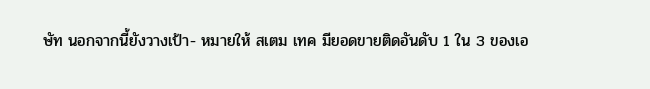ษัท นอกจากนี้ยังวางเป้า- หมายให้ สเตม เทค มียอดขายติดอันดับ 1 ใน 3 ของเอ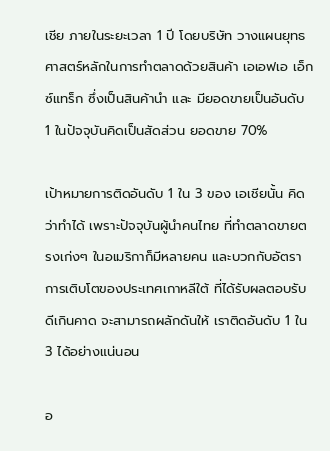เชีย ภายในระยะเวลา 1 ปี โดยบริษัท วางแผนยุทธศาสตร์หลักในการทำตลาดด้วยสินค้า เอเอฟเอ เอ็กซ์แทร็ก ซึ่งเป็นสินค้านำ และ มียอดขายเป็นอันดับ 1 ในปัจจุบันคิดเป็นสัดส่วน ยอดขาย 70%

เป้าหมายการติดอันดับ 1 ใน 3 ของ เอเชียนั้น คิดว่าทำได้ เพราะปัจจุบันผู้นำคนไทย ที่ทำตลาดขายตรงเก่งๆ ในอเมริกาก็มีหลายคน และบวกกับอัตราการเติบโตของประเทศเกาหลีใต้ ที่ได้รับผลตอบรับดีเกินคาด จะสามารถผลักดันให้ เราติดอันดับ 1 ใน 3 ได้อย่างแน่นอน

อ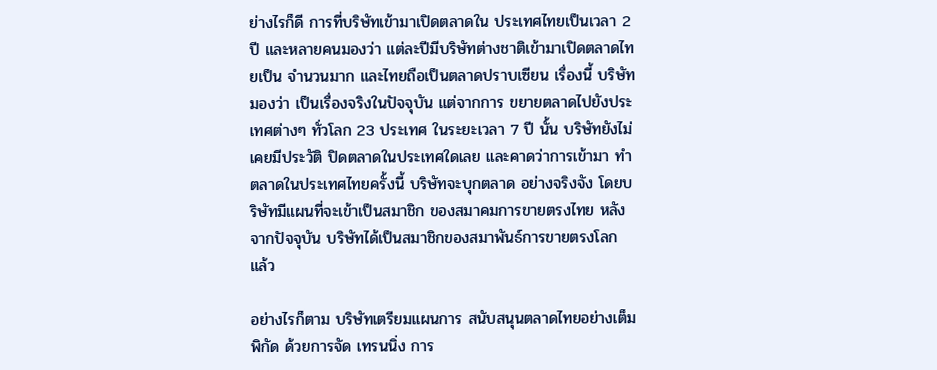ย่างไรก็ดี การที่บริษัทเข้ามาเปิดตลาดใน ประเทศไทยเป็นเวลา 2 ปี และหลายคนมองว่า แต่ละปีมีบริษัทต่างชาติเข้ามาเปิดตลาดไทยเป็น จำนวนมาก และไทยถือเป็นตลาดปราบเซียน เรื่องนี้ บริษัทมองว่า เป็นเรื่องจริงในปัจจุบัน แต่จากการ ขยายตลาดไปยังประเทศต่างๆ ทั่วโลก 23 ประเทศ ในระยะเวลา 7 ปี นั้น บริษัทยังไม่เคยมีประวัติ ปิดตลาดในประเทศใดเลย และคาดว่าการเข้ามา ทำตลาดในประเทศไทยครั้งนี้ บริษัทจะบุกตลาด อย่างจริงจัง โดยบริษัทมีแผนที่จะเข้าเป็นสมาชิก ของสมาคมการขายตรงไทย หลังจากปัจจุบัน บริษัทได้เป็นสมาชิกของสมาพันธ์การขายตรงโลก แล้ว

อย่างไรก็ตาม บริษัทเตรียมแผนการ สนับสนุนตลาดไทยอย่างเต็มพิกัด ด้วยการจัด เทรนนิ่ง การ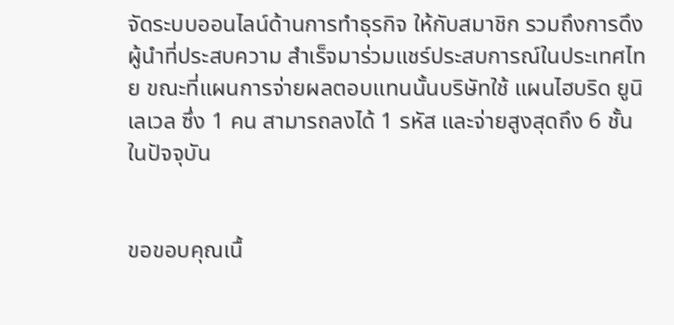จัดระบบออนไลน์ด้านการทำธุรกิจ ให้กับสมาชิก รวมถึงการดึงผู้นำที่ประสบความ สำเร็จมาร่วมแชร์ประสบการณ์ในประเทศไทย ขณะที่แผนการจ่ายผลตอบแทนนั้นบริษัทใช้ แผนไฮบริด ยูนิเลเวล ซึ่ง 1 คน สามารถลงได้ 1 รหัส และจ่ายสูงสุดถึง 6 ชั้น ในปัจจุบัน


ขอขอบคุณเนื้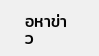อหาข่าว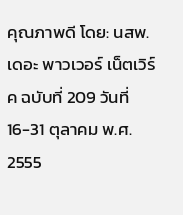คุณภาพดี โดย: นสพ.เดอะ พาวเวอร์ เน็ตเวิร์ค ฉบับที่ 209 วันที่ 16-31 ตุลาคม พ.ศ. 2555